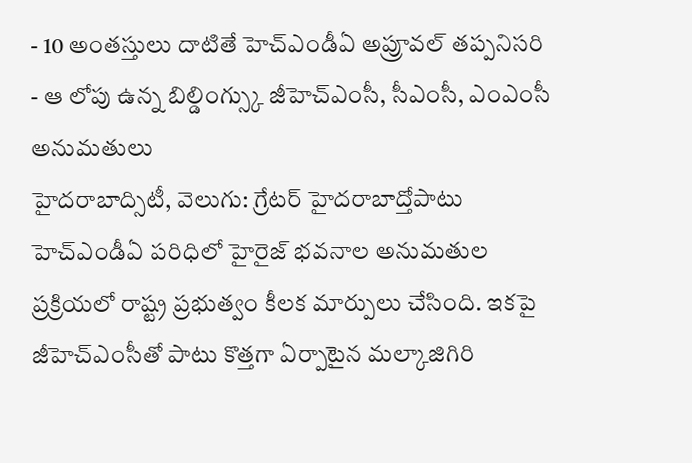- 10 అంతస్తులు దాటితే హెచ్ఎండీఏ అప్రూవల్ తప్పనిసరి
- ఆ లోపు ఉన్న బిల్డింగ్స్కు జీహెచ్ఎంసీ, సీఎంసీ, ఎంఎంసీ అనుమతులు
హైదరాబాద్సిటీ, వెలుగు: గ్రేటర్ హైదరాబాద్తోపాటు హెచ్ఎండీఏ పరిధిలో హైరైజ్ భవనాల అనుమతుల ప్రక్రియలో రాష్ట్ర ప్రభుత్వం కీలక మార్పులు చేసింది. ఇకపై జీహెచ్ఎంసీతో పాటు కొత్తగా ఏర్పాటైన మల్కాజిగిరి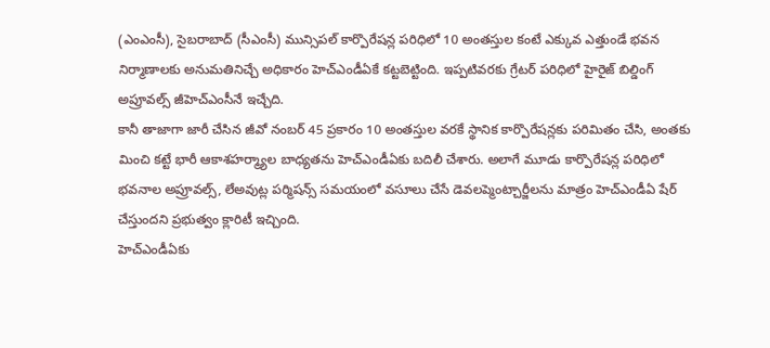(ఎంఎంసీ), సైబరాబాద్ (సీఎంసీ) మున్సిపల్ కార్పొరేషన్ల పరిధిలో 10 అంతస్తుల కంటే ఎక్కువ ఎత్తుండే భవన నిర్మాణాలకు అనుమతినిచ్చే అధికారం హెచ్ఎండీఏకే కట్టబెట్టింది. ఇప్పటివరకు గ్రేటర్ పరిధిలో హైరైజ్ బిల్డింగ్ అప్రూవల్స్ జీహెచ్ఎంసీనే ఇచ్చేది.
కానీ తాజాగా జారీ చేసిన జీవో నంబర్ 45 ప్రకారం 10 అంతస్తుల వరకే స్థానిక కార్పొరేషన్లకు పరిమితం చేసి, అంతకు మించి కట్టే భారీ ఆకాశహర్మ్యాల బాధ్యతను హెచ్ఎండీఏకు బదిలీ చేశారు. అలాగే మూడు కార్పొరేషన్ల పరిధిలో భవనాల అప్రూవల్స్, లేఅవుట్ల పర్మిషన్స్ సమయంలో వసూలు చేసే డెవలప్మెంట్చార్జీలను మాత్రం హెచ్ఎండీఏ షేర్ చేస్తుందని ప్రభుత్వం క్లారిటీ ఇచ్చింది.
హెచ్ఎండీఏకు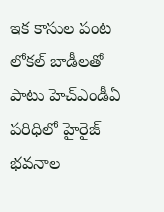ఇక కాసుల పంట
లోకల్ బాడీలతో పాటు హెచ్ఎండీఏ పరిధిలో హైరైజ్ భవనాల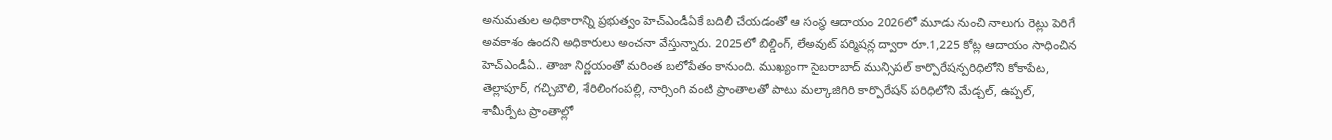అనుమతుల అధికారాన్ని ప్రభుత్వం హెచ్ఎండీఏకే బదిలీ చేయడంతో ఆ సంస్థ ఆదాయం 2026లో మూడు నుంచి నాలుగు రెట్లు పెరిగే అవకాశం ఉందని అధికారులు అంచనా వేస్తున్నారు. 2025లో బిల్డింగ్, లేఅవుట్ పర్మిషన్ల ద్వారా రూ.1,225 కోట్ల ఆదాయం సాధించిన హెచ్ఎండీఏ.. తాజా నిర్ణయంతో మరింత బలోపేతం కానుంది. ముఖ్యంగా సైబరాబాద్ మున్సిపల్ కార్పొరేషన్పరిధిలోని కోకాపేట, తెల్లాపూర్, గచ్చిబౌలి, శేరిలింగంపల్లి, నార్సింగి వంటి ప్రాంతాలతో పాటు మల్కాజిగిరి కార్పొరేషన్ పరిధిలోని మేడ్చల్, ఉప్పల్, శామీర్పేట ప్రాంతాల్లో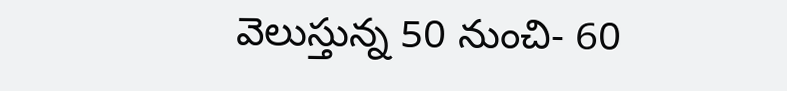వెలుస్తున్న 50 నుంచి- 60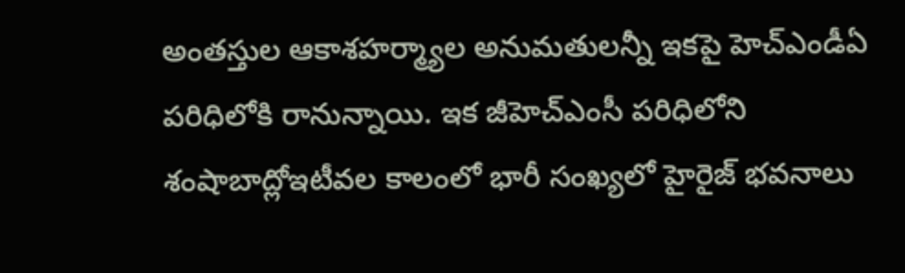అంతస్తుల ఆకాశహర్మ్యాల అనుమతులన్నీ ఇకపై హెచ్ఎండీఏ పరిధిలోకి రానున్నాయి. ఇక జీహెచ్ఎంసీ పరిధిలోని శంషాబాద్లోఇటీవల కాలంలో భారీ సంఖ్యలో హైరైజ్ భవనాలు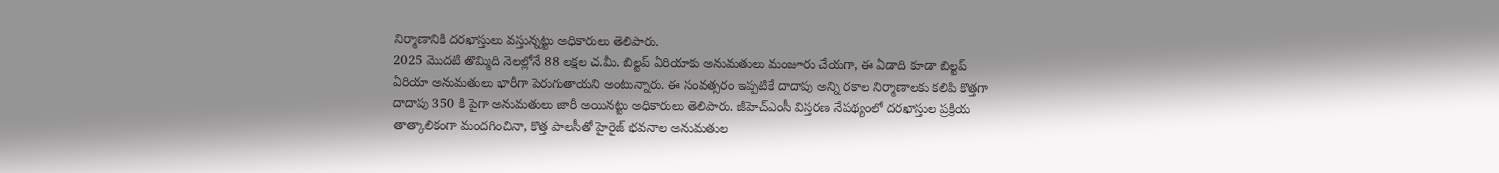నిర్మాణానికి దరఖాస్తులు వస్తున్నట్టు అధికారులు తెలిపారు.
2025 మొదటి తొమ్మిది నెలల్లోనే 88 లక్షల చ.మీ. బిల్టప్ ఏరియాకు అనుమతులు మంజూరు చేయగా, ఈ ఏడాది కూడా బిల్టప్ ఏరియా అనుమతులు భారీగా పెరుగుతాయని అంటున్నారు. ఈ సంవత్సరం ఇప్పటికే దాదాపు అన్ని రకాల నిర్మాణాలకు కలిపి కొత్తగా దాదాపు 350 కి పైగా అనుమతులు జారీ అయినట్టు అధికారులు తెలిపారు. జీహెచ్ఎంసీ విస్తరణ నేపథ్యంలో దరఖాస్తుల ప్రక్రియ తాత్కాలికంగా మందగించినా, కొత్త పాలసీతో హైరైజ్ భవనాల అనుమతుల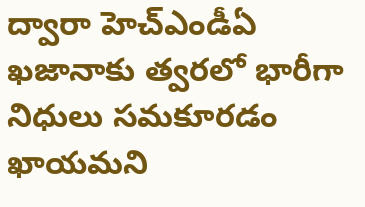ద్వారా హెచ్ఎండీఏ ఖజానాకు త్వరలో భారీగా నిధులు సమకూరడం ఖాయమని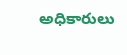అధికారులు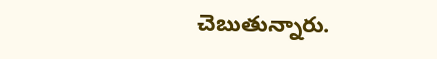చెబుతున్నారు.